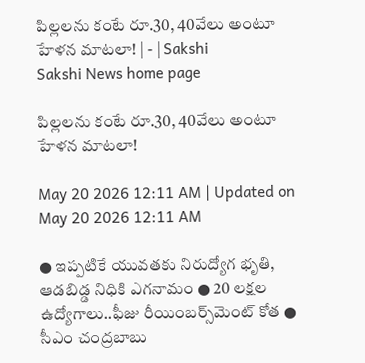పిల్లలను కంటే రూ.30, 40వేలు అంటూ హేళన మాటలా! | - | Sakshi
Sakshi News home page

పిల్లలను కంటే రూ.30, 40వేలు అంటూ హేళన మాటలా!

May 20 2026 12:11 AM | Updated on May 20 2026 12:11 AM

● ఇప్పటికే యువతకు నిరుద్యోగ భృతి, ఆడబిడ్డ నిధికి ఎగనామం ● 20 లక్షల ఉద్యోగాలు..ఫీజు రీయింబర్స్‌మెంట్‌ కోత ● సీఎం చంద్రబాబు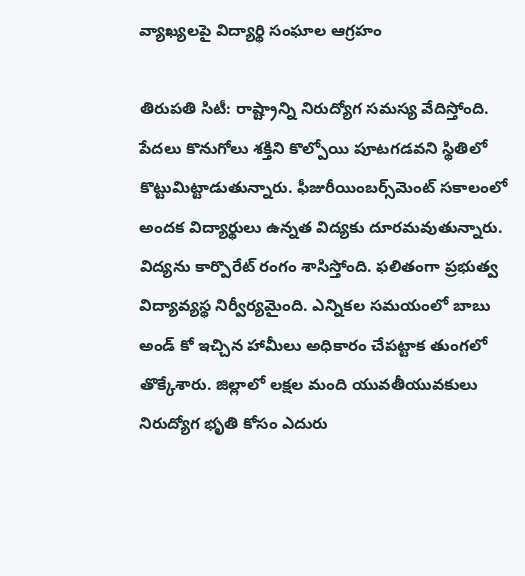వ్యాఖ్యలపై విద్యార్థి సంఘాల ఆగ్రహం

తిరుపతి సిటీ: రాష్ట్రాన్ని నిరుద్యోగ సమస్య వేదిస్తోంది. పేదలు కొనుగోలు శక్తిని కొల్పోయి పూటగడవని స్థితిలో కొట్టుమిట్టాడుతున్నారు. ఫీజురీయింబర్స్‌మెంట్‌ సకాలంలో అందక విద్యార్థులు ఉన్నత విద్యకు దూరమవుతున్నారు. విద్యను కార్పొరేట్‌ రంగం శాసిస్తోంది. ఫలితంగా ప్రభుత్వ విద్యావ్యస్థ నిర్వీర్యమైంది. ఎన్నికల సమయంలో బాబు అండ్‌ కో ఇచ్చిన హామీలు అధికారం చేపట్టాక తుంగలో తొక్కేశారు. జిల్లాలో లక్షల మంది యువతీయువకులు నిరుద్యోగ భృతి కోసం ఎదురు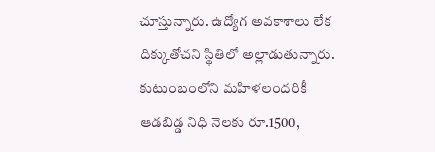చూస్తున్నారు. ఉద్యోగ అవకాశాలు లేక దిక్కుతోచని స్థితిలో అల్లాడుతున్నారు. కుటుంబంలోని మహిళలందరికీ ఆడబిడ్డ నిధి నెలకు రూ.1500,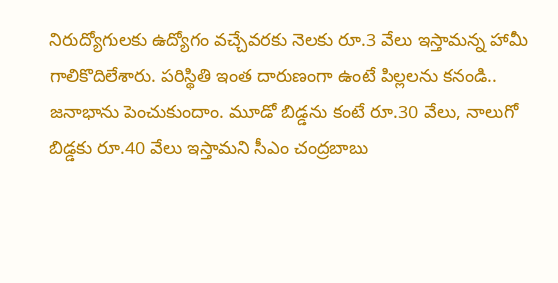నిరుద్యోగులకు ఉద్యోగం వచ్చేవరకు నెలకు రూ.3 వేలు ఇస్తామన్న హామీ గాలికొదిలేశారు. పరిస్థితి ఇంత దారుణంగా ఉంటే పిల్లలను కనండి.. జనాభాను పెంచుకుందాం. మూడో బిడ్డను కంటే రూ.30 వేలు, నాలుగో బిడ్డకు రూ.40 వేలు ఇస్తామని సీఎం చంద్రబాబు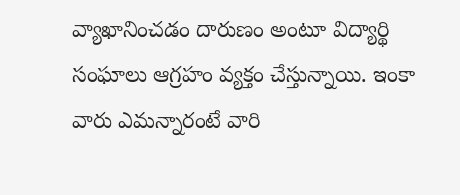వ్యాఖానించడం దారుణం అంటూ విద్యార్థి సంఘాలు ఆగ్రహం వ్యక్తం చేస్తున్నాయి. ఇంకా వారు ఎమన్నారంటే వారి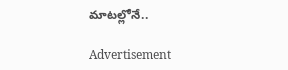మాటల్లోనే..

Advertisement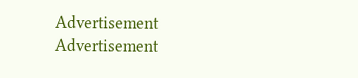Advertisement
Advertisement